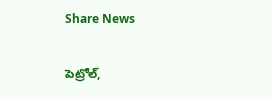Share News

పెట్రోల్‌,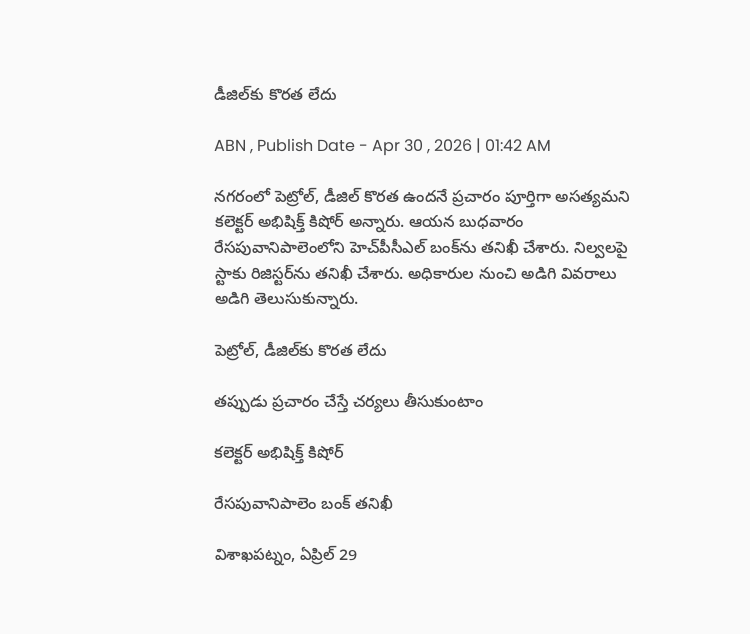డీజిల్‌కు కొరత లేదు

ABN , Publish Date - Apr 30 , 2026 | 01:42 AM

నగరంలో పెట్రోల్‌, డీజిల్‌ కొరత ఉందనే ప్రచారం పూర్తిగా అసత్యమని కలెక్టర్‌ అభిషిక్త్‌ కిషోర్‌ అన్నారు. ఆయన బుధవారం రేసపువానిపాలెంలోని హెచ్‌పీసీఎల్‌ బంక్‌ను తనిఖీ చేశారు. నిల్వలపై స్టాకు రిజిస్టర్‌ను తనిఖీ చేశారు. అధికారుల నుంచి అడిగి వివరాలు అడిగి తెలుసుకున్నారు.

పెట్రోల్‌, డీజిల్‌కు కొరత లేదు

తప్పుడు ప్రచారం చేస్తే చర్యలు తీసుకుంటాం

కలెక్టర్‌ అభిషిక్త్‌ కిషోర్‌

రేసపువానిపాలెం బంక్‌ తనిఖీ

విశాఖపట్నం, ఏప్రిల్‌ 29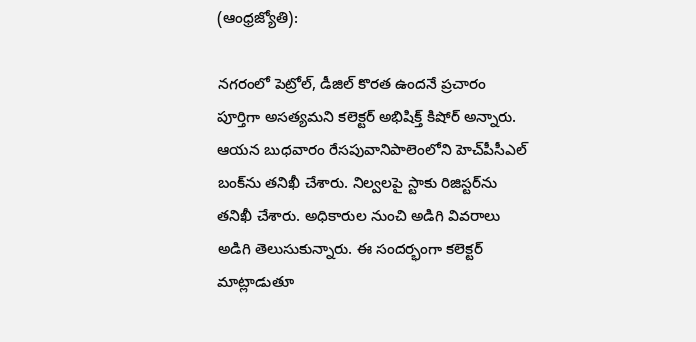(ఆంధ్రజ్యోతి):

నగరంలో పెట్రోల్‌, డీజిల్‌ కొరత ఉందనే ప్రచారం పూర్తిగా అసత్యమని కలెక్టర్‌ అభిషిక్త్‌ కిషోర్‌ అన్నారు. ఆయన బుధవారం రేసపువానిపాలెంలోని హెచ్‌పీసీఎల్‌ బంక్‌ను తనిఖీ చేశారు. నిల్వలపై స్టాకు రిజిస్టర్‌ను తనిఖీ చేశారు. అధికారుల నుంచి అడిగి వివరాలు అడిగి తెలుసుకున్నారు. ఈ సందర్భంగా కలెక్టర్‌ మాట్లాడుతూ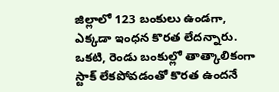జిల్లాలో 123 బంకులు ఉండగా, ఎక్కడా ఇంధన కొరత లేదన్నారు. ఒకటి, రెండు బంకుల్లో తాత్కాలికంగా స్టాక్‌ లేకపోవడంతో కొరత ఉందనే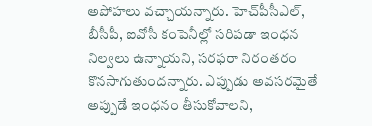అపోహలు వచ్చాయన్నారు. హెచ్‌పీసీఎల్‌, బీసీపీ, ఐవోసీ కంపెనీల్లో సరిపడా ఇంధన నిల్వలు ఉన్నాయని, సరఫరా నిరంతరం కొనసాగుతుందన్నారు. ఎప్పుడు అవసరమైతే అప్పుడే ఇంధనం తీసుకోవాలని,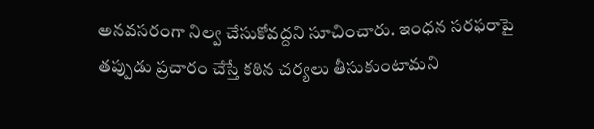అనవసరంగా నిల్వ చేసుకోవద్దని సూచించారు. ఇంధన సరఫరాపై తప్పుడు ప్రచారం చేస్తే కఠిన చర్యలు తీసుకుంటామని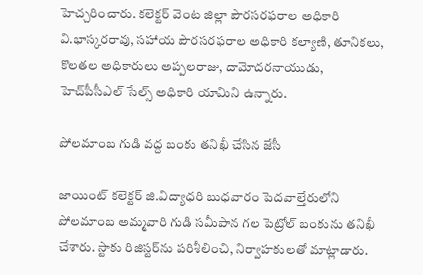హెచ్చరించారు. కలెక్టర్‌ వెంట జిల్లా పౌరసరఫరాల అధికారి వి.భాస్కరరావు, సహాయ పౌరసరఫరాల అధికారి కల్యాణి, తూనికలు, కొలతల అధికారులు అప్పలరాజు, దామోదరనాయుడు, హెచ్‌పీసీఎల్‌ సేల్స్‌ అధికారి యామిని ఉన్నారు.

పోలమాంబ గుడి వద్ద బంకు తనిఖీ చేసిన జేసీ

జాయింట్‌ కలెక్టర్‌ జి.విద్యాధరి బుధవారం పెదవాల్తేరులోని పోలమాంబ అమ్మవారి గుడి సమీపాన గల పెట్రోల్‌ బంకును తనిఖీ చేశారు. స్టాకు రిజిస్టర్‌ను పరిశీలించి, నిర్వాహకులతో మాట్లాడారు.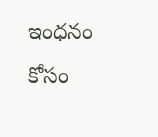ఇంధనం కోసం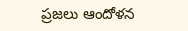ప్రజలు ఆందోళన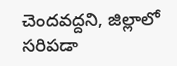చెందవద్దని, జిల్లాలో సరిపడా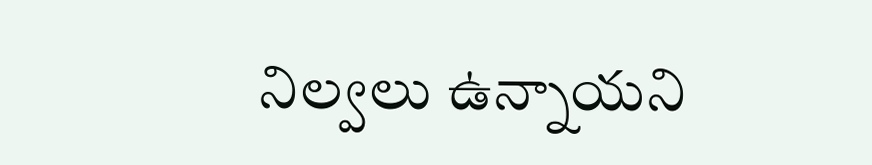నిల్వలు ఉన్నాయని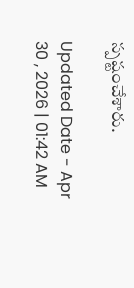స్పష్టంచేశారు.

Updated Date - Apr 30 , 2026 | 01:42 AM